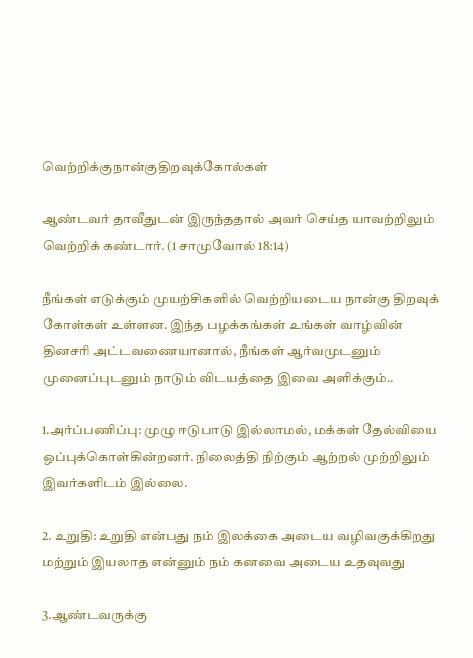வெற்றிக்குநான்குதிறவுக்கோல்கள்

ஆண்டவர் தாவீதுடன் இருந்ததால் அவர் செய்த யாவற்றிலும் வெற்றிக் கண்டார். (1 சாமுவோல் 18:14)

நீங்கள் எடுக்கும் முயற்சிகளில் வெற்றியடைய நான்கு திறவுக் கோள்கள் உள்ளன. இந்த பழக்கங்கள் உங்கள் வாழ்வின் தினசரி அட்டவணையானால், நீங்கள் ஆர்வமுடனும் முனைப்புடனும் நாடும் விடயத்தை இவை அளிக்கும்..

1.அர்ப்பணிப்பு: முழு ஈடுபாடு இல்லாமல், மக்கள் தேல்வியை ஒப்புக்கொள்கின்றனர். நிலைத்தி நிற்கும் ஆற்றல் முற்றிலும் இவர்களிடம் இல்லை.

2. உறுதி: உறுதி என்பது நம் இலக்கை அடைய வழிவகுக்கிறது மற்றும் இயலாத என்னும் நம் கனவை அடைய உதவுவது

3.ஆண்டவருக்கு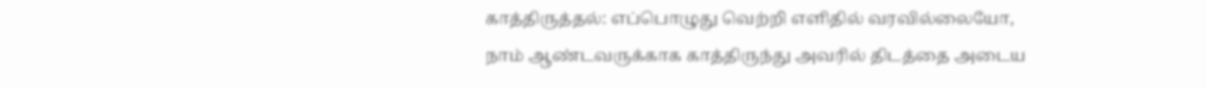காத்திருத்தல்: எப்பொழுது வெற்றி எளிதில் வரவில்லையோ, நாம் ஆண்டவருக்காக காத்திருந்து அவரில் திடத்தை அடைய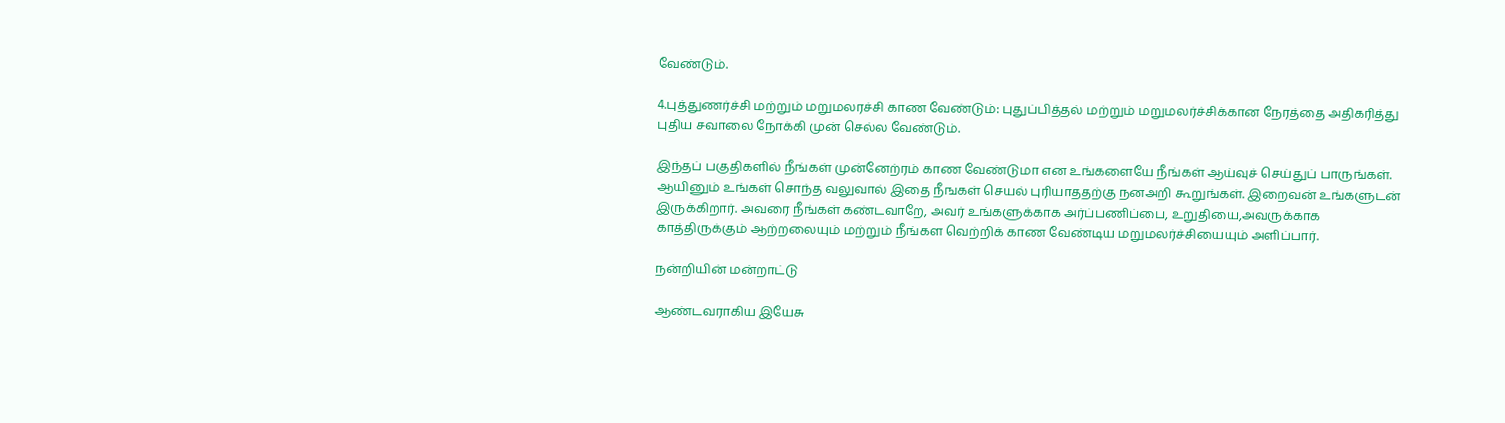வேண்டும்.

4.புத்துணர்ச்சி மற்றும் மறுமலரச்சி காண வேண்டும்: புதுப்பித்தல் மற்றும் மறுமலர்ச்சிக்கான நேரத்தை அதிகரித்து புதிய சவாலை நோக்கி முன் செல்ல வேண்டும்.

இந்தப் பகுதிகளில் நீங்கள் முன்னேற்ரம் காண வேண்டுமா என உங்களையே நீங்கள் ஆய்வுச் செய்துப் பாருங்கள். ஆயினும் உங்கள் சொந்த வலுவால் இதை நீஙகள் செயல் புரியாததற்கு நனஅறி கூறுங்கள். இறைவன் உங்களுடன் இருக்கிறார். அவரை நீங்கள் கண்டவாறே, அவர் உங்களுக்காக அர்ப்பணிப்பை, உறுதியை,அவருக்காக காத்திருக்கும் ஆற்றலையும் மற்றும் நீங்கள வெற்றிக் காண வேண்டிய மறுமலர்ச்சியையும் அளிப்பார்.

நன்றியின் மன்றாட்டு

ஆண்டவராகிய இயேசு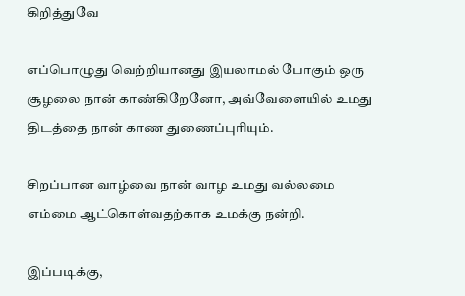கிறித்துவே

எப்பொழுது வெற்றியானது இயலாமல் போகும் ஒரு சூழலை நான் காண்கிறேனோ, அவ்வேளையில் உமது திடத்தை நான் காண துணைப்புரியும்.

சிறப்பான வாழ்வை நான் வாழ உமது வல்லமை எம்மை ஆட்கொள்வதற்காக உமக்கு நன்றி.

இப்படிக்கு,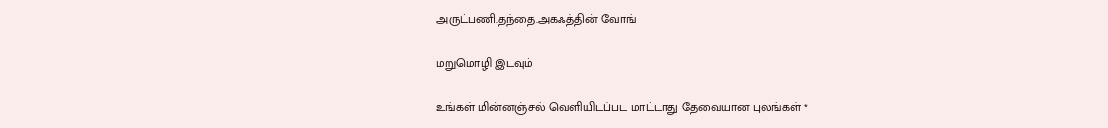அருட்பணி.தந்தை.அகஃத்தின் வோங்

மறுமொழி இடவும்

உங்கள் மின்னஞ்சல் வெளியிடப்பட மாட்டாது தேவையான புலங்கள் *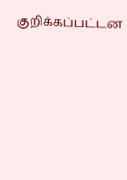குறிக்கப்பட்டன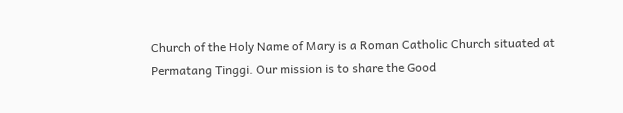Church of the Holy Name of Mary is a Roman Catholic Church situated at Permatang Tinggi. Our mission is to share the Good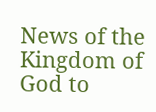News of the Kingdom of God to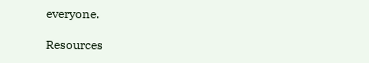everyone.

Resources